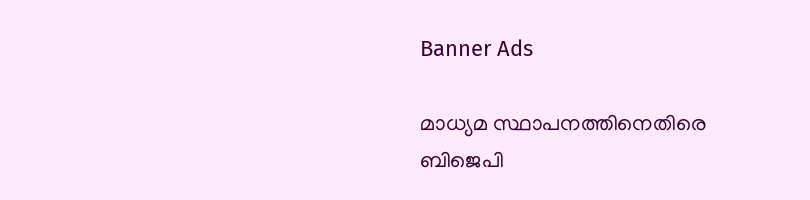Banner Ads

മാധ്യമ സ്ഥാപനത്തിനെതിരെ ബിജെപി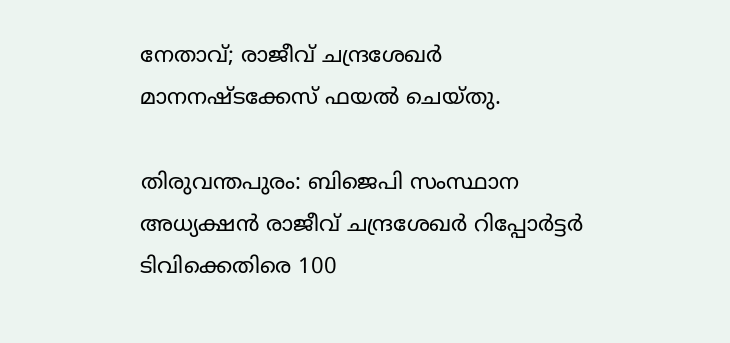നേതാവ്; രാജീവ് ചന്ദ്രശേഖർ മാനനഷ്ടക്കേസ് ഫയൽ ചെയ്തു.

തിരുവന്തപുരം: ബിജെപി സംസ്ഥാന അധ്യക്ഷൻ രാജീവ് ചന്ദ്രശേഖർ റിപ്പോർട്ടർ ടിവിക്കെതിരെ 100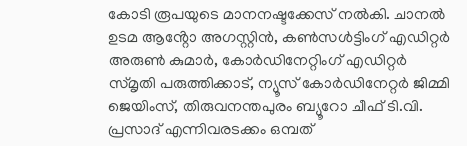കോടി രൂപയുടെ മാനനഷ്ടക്കേസ് നൽകി. ചാനൽ ഉടമ ആൻ്റോ അഗസ്റ്റിൻ, കൺസൾട്ടിംഗ് എഡിറ്റർ അരുൺ കുമാർ, കോർഡിനേറ്റിംഗ് എഡിറ്റർ സ്മൃതി പരുത്തിക്കാട്, ന്യൂസ് കോർഡിനേറ്റർ ജിമ്മി ജെയിംസ്, തിരുവനന്തപുരം ബ്യൂറോ ചീഫ് ടി.വി. പ്രസാദ് എന്നിവരടക്കം ഒമ്പത്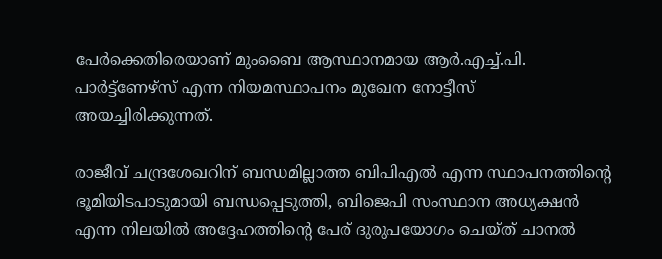പേർക്കെതിരെയാണ് മുംബൈ ആസ്ഥാനമായ ആർ.എച്ച്.പി. പാർട്ട്ണേഴ്സ് എന്ന നിയമസ്ഥാപനം മുഖേന നോട്ടീസ് അയച്ചിരിക്കുന്നത്.

രാജീവ് ചന്ദ്രശേഖറിന് ബന്ധമില്ലാത്ത ബിപിഎൽ എന്ന സ്ഥാപനത്തിന്റെ ഭൂമിയിടപാടുമായി ബന്ധപ്പെടുത്തി, ബിജെപി സംസ്ഥാന അധ്യക്ഷൻ എന്ന നിലയിൽ അദ്ദേഹത്തിൻ്റെ പേര് ദുരുപയോഗം ചെയ്ത് ചാനൽ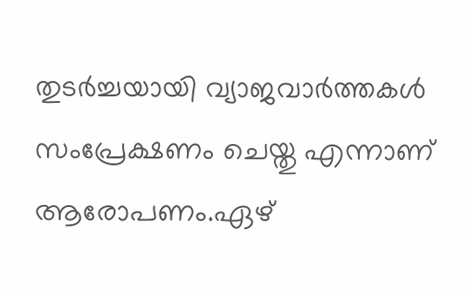തുടർച്ചയായി വ്യാജവാർത്തകൾ സംപ്രേക്ഷണം ചെയ്തു എന്നാണ് ആരോപണം.ഏഴ്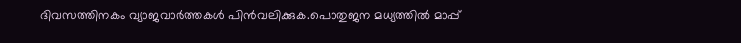ദിവസത്തിനകം വ്യാജവാർത്തകൾ പിൻവലിക്കുക.പൊതുജന മധ്യത്തിൽ മാപ്പ്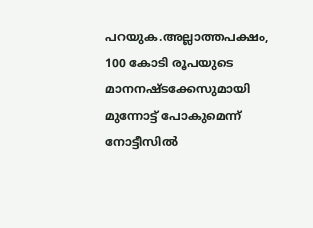പറയുക.അല്ലാത്തപക്ഷം, 100 കോടി രൂപയുടെ മാനനഷ്ടക്കേസുമായി മുന്നോട്ട് പോകുമെന്ന് നോട്ടീസിൽ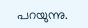പറയുന്നു.